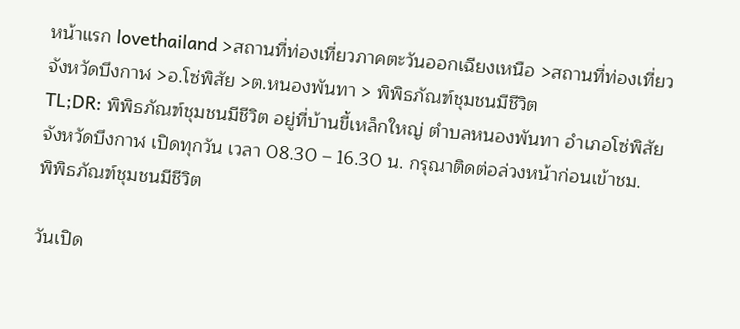หน้าแรก lovethailand >สถานที่ท่องเที่ยวภาคตะวันออกเฉียงเหนือ >สถานที่ท่องเที่ยวจังหวัดบึงกาฬ >อ.โซ่พิสัย >ต.หนองพันทา > พิพิธภัณฑ์ชุมชนมีชีวิต
TL;DR: พิพิธภัณฑ์ชุมชนมีชีวิต อยู่ที่บ้านขี้เหล็กใหญ่ ตำบลหนองพันทา อำเภอโซ่พิสัย จังหวัดบึงกาฬ เปิดทุกวัน เวลา 08.30 – 16.30 น. กรุณาติดต่อล่วงหน้าก่อนเข้าชม.
พิพิธภัณฑ์ชุมชนมีชีวิต

วันเปิด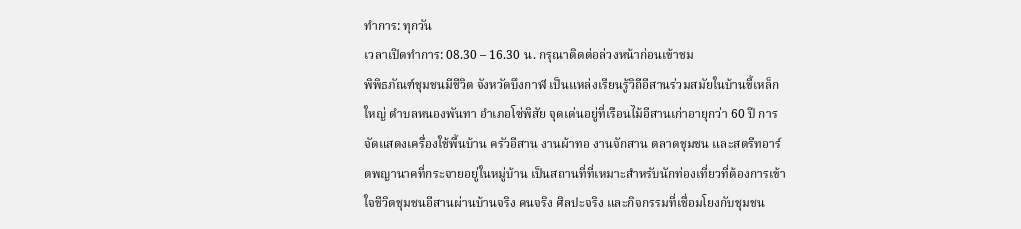ทำการ: ทุกวัน
เวลาเปิดทำการ: 08.30 – 16.30 น. กรุณาติดต่อล่วงหน้าก่อนเข้าชม
พิพิธภัณฑ์ชุมชนมีชีวิต จังหวัดบึงกาฬ เป็นแหล่งเรียนรู้วิถีอีสานร่วมสมัยในบ้านขี้เหล็กใหญ่ ตำบลหนองพันทา อำเภอโซ่พิสัย จุดเด่นอยู่ที่เรือนไม้อีสานเก่าอายุกว่า 60 ปี การจัดแสดงเครื่องใช้พื้นบ้าน ครัวอีสาน งานผ้าทอ งานจักสาน ตลาดชุมชน และสตรีทอาร์ตพญานาคที่กระจายอยู่ในหมู่บ้าน เป็นสถานที่ที่เหมาะสำหรับนักท่องเที่ยวที่ต้องการเข้าใจชีวิตชุมชนอีสานผ่านบ้านจริง คนจริง ศิลปะจริง และกิจกรรมที่เชื่อมโยงกับชุมชน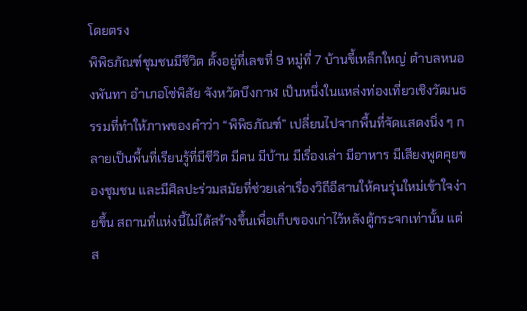โดยตรง
พิพิธภัณฑ์ชุมชนมีชีวิต ตั้งอยู่ที่เลขที่ 9 หมู่ที่ 7 บ้านขี้เหล็กใหญ่ ตำบลหนองพันทา อำเภอโซ่พิสัย จังหวัดบึงกาฬ เป็นหนึ่งในแหล่งท่องเที่ยวเชิงวัฒนธรรมที่ทำให้ภาพของคำว่า “พิพิธภัณฑ์” เปลี่ยนไปจากพื้นที่จัดแสดงนิ่ง ๆ กลายเป็นพื้นที่เรียนรู้ที่มีชีวิต มีคน มีบ้าน มีเรื่องเล่า มีอาหาร มีเสียงพูดคุยของชุมชน และมีศิลปะร่วมสมัยที่ช่วยเล่าเรื่องวิถีอีสานให้คนรุ่นใหม่เข้าใจง่ายขึ้น สถานที่แห่งนี้ไม่ได้สร้างขึ้นเพื่อเก็บของเก่าไว้หลังตู้กระจกเท่านั้น แต่ส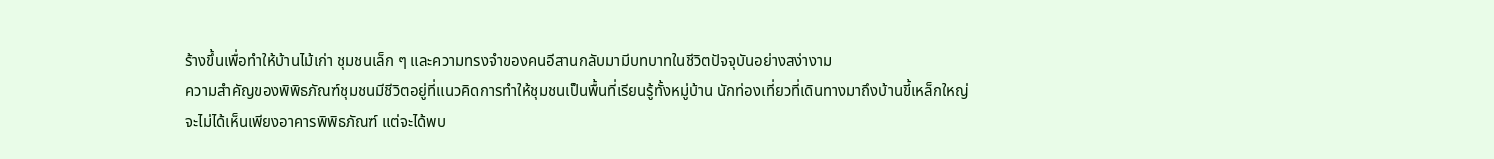ร้างขึ้นเพื่อทำให้บ้านไม้เก่า ชุมชนเล็ก ๆ และความทรงจำของคนอีสานกลับมามีบทบาทในชีวิตปัจจุบันอย่างสง่างาม
ความสำคัญของพิพิธภัณฑ์ชุมชนมีชีวิตอยู่ที่แนวคิดการทำให้ชุมชนเป็นพื้นที่เรียนรู้ทั้งหมู่บ้าน นักท่องเที่ยวที่เดินทางมาถึงบ้านขี้เหล็กใหญ่จะไม่ได้เห็นเพียงอาคารพิพิธภัณฑ์ แต่จะได้พบ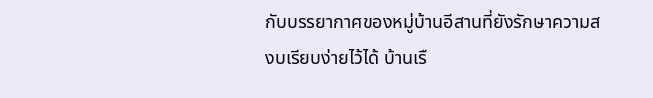กับบรรยากาศของหมู่บ้านอีสานที่ยังรักษาความสงบเรียบง่ายไว้ได้ บ้านเรื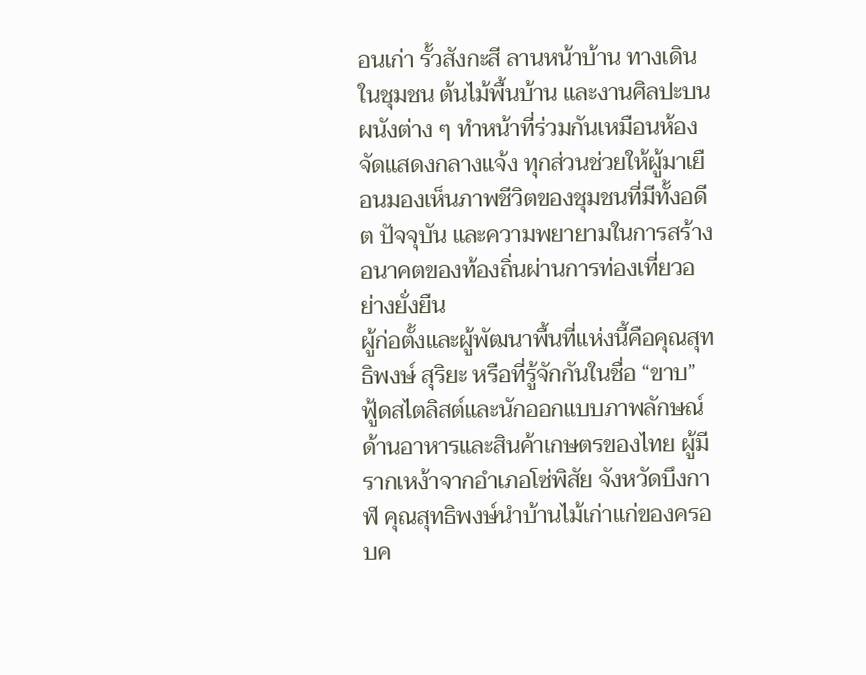อนเก่า รั้วสังกะสี ลานหน้าบ้าน ทางเดินในชุมชน ต้นไม้พื้นบ้าน และงานศิลปะบนผนังต่าง ๆ ทำหน้าที่ร่วมกันเหมือนห้องจัดแสดงกลางแจ้ง ทุกส่วนช่วยให้ผู้มาเยือนมองเห็นภาพชีวิตของชุมชนที่มีทั้งอดีต ปัจจุบัน และความพยายามในการสร้างอนาคตของท้องถิ่นผ่านการท่องเที่ยวอย่างยั่งยืน
ผู้ก่อตั้งและผู้พัฒนาพื้นที่แห่งนี้คือคุณสุทธิพงษ์ สุริยะ หรือที่รู้จักกันในชื่อ “ขาบ” ฟู้ดสไตลิสต์และนักออกแบบภาพลักษณ์ด้านอาหารและสินค้าเกษตรของไทย ผู้มีรากเหง้าจากอำเภอโซ่พิสัย จังหวัดบึงกาฬ คุณสุทธิพงษ์นำบ้านไม้เก่าแก่ของครอบค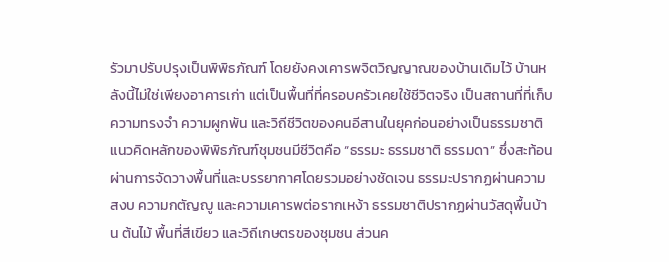รัวมาปรับปรุงเป็นพิพิธภัณฑ์ โดยยังคงเคารพจิตวิญญาณของบ้านเดิมไว้ บ้านหลังนี้ไม่ใช่เพียงอาคารเก่า แต่เป็นพื้นที่ที่ครอบครัวเคยใช้ชีวิตจริง เป็นสถานที่ที่เก็บความทรงจำ ความผูกพัน และวิถีชีวิตของคนอีสานในยุคก่อนอย่างเป็นธรรมชาติ
แนวคิดหลักของพิพิธภัณฑ์ชุมชนมีชีวิตคือ “ธรรมะ ธรรมชาติ ธรรมดา” ซึ่งสะท้อนผ่านการจัดวางพื้นที่และบรรยากาศโดยรวมอย่างชัดเจน ธรรมะปรากฏผ่านความสงบ ความกตัญญู และความเคารพต่อรากเหง้า ธรรมชาติปรากฏผ่านวัสดุพื้นบ้าน ต้นไม้ พื้นที่สีเขียว และวิถีเกษตรของชุมชน ส่วนค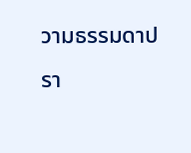วามธรรมดาปรา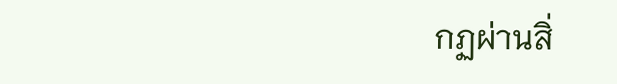กฏผ่านสิ่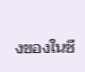งของในชี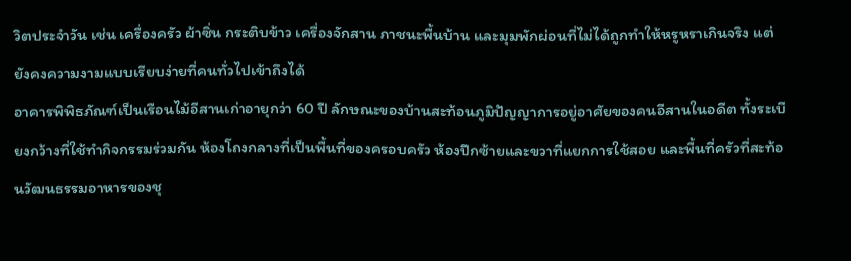วิตประจำวัน เช่น เครื่องครัว ผ้าซิ่น กระติบข้าว เครื่องจักสาน ภาชนะพื้นบ้าน และมุมพักผ่อนที่ไม่ได้ถูกทำให้หรูหราเกินจริง แต่ยังคงความงามแบบเรียบง่ายที่คนทั่วไปเข้าถึงได้
อาคารพิพิธภัณฑ์เป็นเรือนไม้อีสานเก่าอายุกว่า 60 ปี ลักษณะของบ้านสะท้อนภูมิปัญญาการอยู่อาศัยของคนอีสานในอดีต ทั้งระเบียงกว้างที่ใช้ทำกิจกรรมร่วมกัน ห้องโถงกลางที่เป็นพื้นที่ของครอบครัว ห้องปีกซ้ายและขวาที่แยกการใช้สอย และพื้นที่ครัวที่สะท้อนวัฒนธรรมอาหารของชุ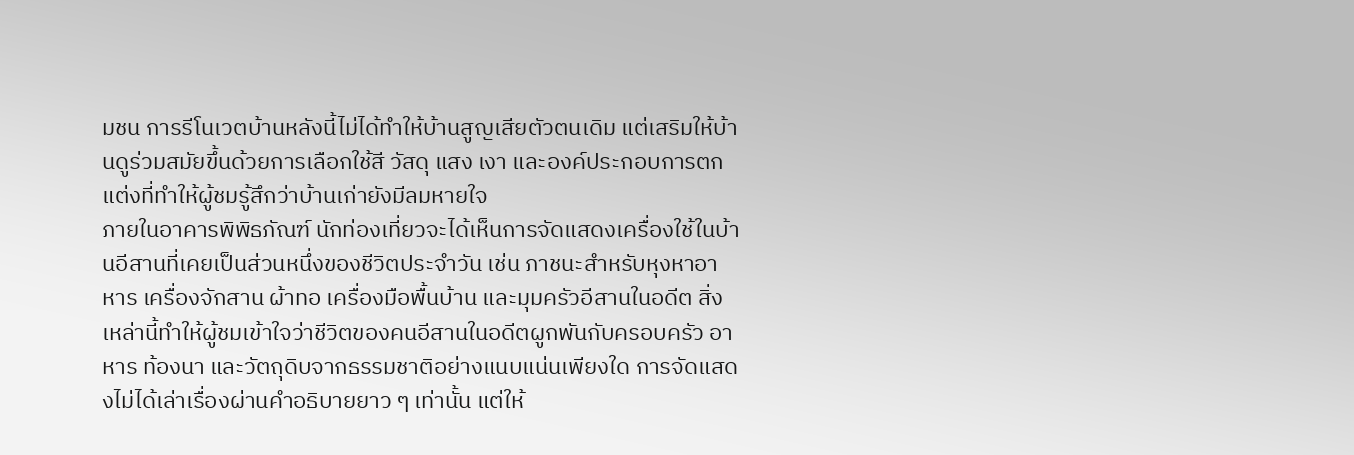มชน การรีโนเวตบ้านหลังนี้ไม่ได้ทำให้บ้านสูญเสียตัวตนเดิม แต่เสริมให้บ้านดูร่วมสมัยขึ้นด้วยการเลือกใช้สี วัสดุ แสง เงา และองค์ประกอบการตกแต่งที่ทำให้ผู้ชมรู้สึกว่าบ้านเก่ายังมีลมหายใจ
ภายในอาคารพิพิธภัณฑ์ นักท่องเที่ยวจะได้เห็นการจัดแสดงเครื่องใช้ในบ้านอีสานที่เคยเป็นส่วนหนึ่งของชีวิตประจำวัน เช่น ภาชนะสำหรับหุงหาอาหาร เครื่องจักสาน ผ้าทอ เครื่องมือพื้นบ้าน และมุมครัวอีสานในอดีต สิ่งเหล่านี้ทำให้ผู้ชมเข้าใจว่าชีวิตของคนอีสานในอดีตผูกพันกับครอบครัว อาหาร ท้องนา และวัตถุดิบจากธรรมชาติอย่างแนบแน่นเพียงใด การจัดแสดงไม่ได้เล่าเรื่องผ่านคำอธิบายยาว ๆ เท่านั้น แต่ให้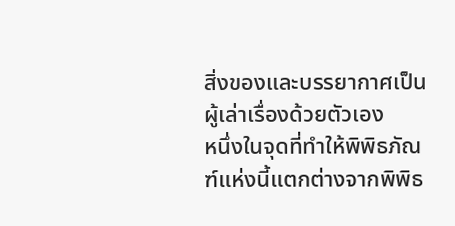สิ่งของและบรรยากาศเป็นผู้เล่าเรื่องด้วยตัวเอง
หนึ่งในจุดที่ทำให้พิพิธภัณฑ์แห่งนี้แตกต่างจากพิพิธ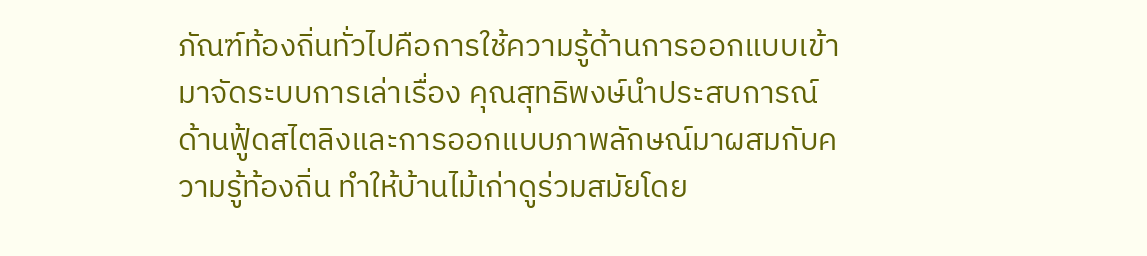ภัณฑ์ท้องถิ่นทั่วไปคือการใช้ความรู้ด้านการออกแบบเข้ามาจัดระบบการเล่าเรื่อง คุณสุทธิพงษ์นำประสบการณ์ด้านฟู้ดสไตลิงและการออกแบบภาพลักษณ์มาผสมกับความรู้ท้องถิ่น ทำให้บ้านไม้เก่าดูร่วมสมัยโดย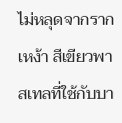ไม่หลุดจากรากเหง้า สีเขียวพาสเทลที่ใช้กับบา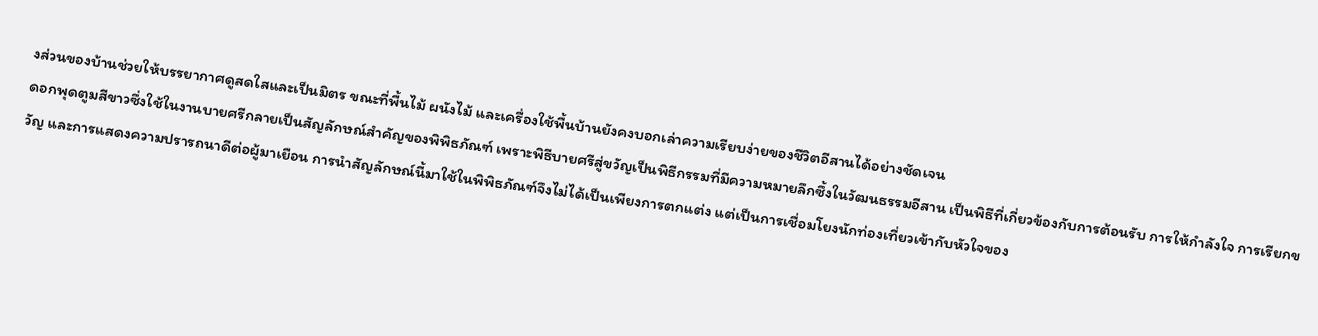งส่วนของบ้านช่วยให้บรรยากาศดูสดใสและเป็นมิตร ขณะที่พื้นไม้ ผนังไม้ และเครื่องใช้พื้นบ้านยังคงบอกเล่าความเรียบง่ายของชีวิตอีสานได้อย่างชัดเจน
ดอกพุดตูมสีขาวซึ่งใช้ในงานบายศรีกลายเป็นสัญลักษณ์สำคัญของพิพิธภัณฑ์ เพราะพิธีบายศรีสู่ขวัญเป็นพิธีกรรมที่มีความหมายลึกซึ้งในวัฒนธรรมอีสาน เป็นพิธีที่เกี่ยวข้องกับการต้อนรับ การให้กำลังใจ การเรียกขวัญ และการแสดงความปรารถนาดีต่อผู้มาเยือน การนำสัญลักษณ์นี้มาใช้ในพิพิธภัณฑ์จึงไม่ได้เป็นเพียงการตกแต่ง แต่เป็นการเชื่อมโยงนักท่องเที่ยวเข้ากับหัวใจของ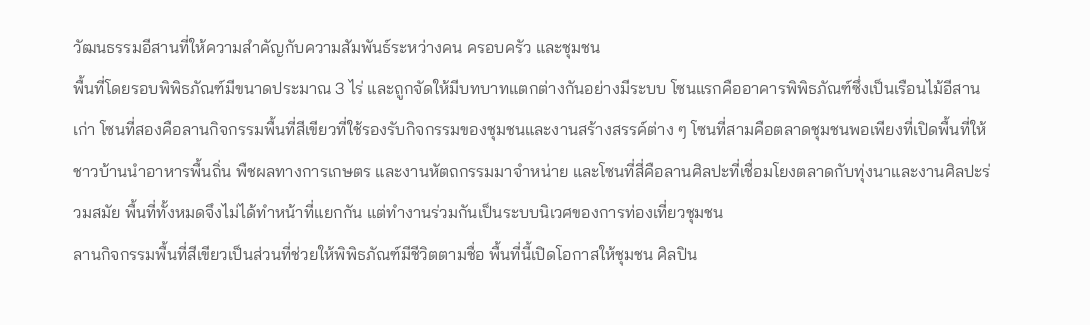วัฒนธรรมอีสานที่ให้ความสำคัญกับความสัมพันธ์ระหว่างคน ครอบครัว และชุมชน
พื้นที่โดยรอบพิพิธภัณฑ์มีขนาดประมาณ 3 ไร่ และถูกจัดให้มีบทบาทแตกต่างกันอย่างมีระบบ โซนแรกคืออาคารพิพิธภัณฑ์ซึ่งเป็นเรือนไม้อีสานเก่า โซนที่สองคือลานกิจกรรมพื้นที่สีเขียวที่ใช้รองรับกิจกรรมของชุมชนและงานสร้างสรรค์ต่าง ๆ โซนที่สามคือตลาดชุมชนพอเพียงที่เปิดพื้นที่ให้ชาวบ้านนำอาหารพื้นถิ่น พืชผลทางการเกษตร และงานหัตถกรรมมาจำหน่าย และโซนที่สี่คือลานศิลปะที่เชื่อมโยงตลาดกับทุ่งนาและงานศิลปะร่วมสมัย พื้นที่ทั้งหมดจึงไม่ได้ทำหน้าที่แยกกัน แต่ทำงานร่วมกันเป็นระบบนิเวศของการท่องเที่ยวชุมชน
ลานกิจกรรมพื้นที่สีเขียวเป็นส่วนที่ช่วยให้พิพิธภัณฑ์มีชีวิตตามชื่อ พื้นที่นี้เปิดโอกาสให้ชุมชน ศิลปิน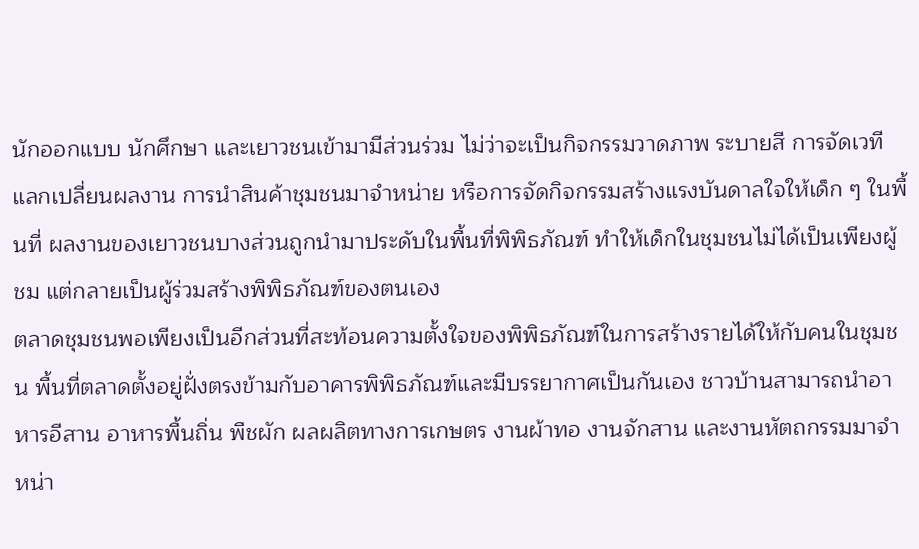นักออกแบบ นักศึกษา และเยาวชนเข้ามามีส่วนร่วม ไม่ว่าจะเป็นกิจกรรมวาดภาพ ระบายสี การจัดเวทีแลกเปลี่ยนผลงาน การนำสินค้าชุมชนมาจำหน่าย หรือการจัดกิจกรรมสร้างแรงบันดาลใจให้เด็ก ๆ ในพื้นที่ ผลงานของเยาวชนบางส่วนถูกนำมาประดับในพื้นที่พิพิธภัณฑ์ ทำให้เด็กในชุมชนไม่ได้เป็นเพียงผู้ชม แต่กลายเป็นผู้ร่วมสร้างพิพิธภัณฑ์ของตนเอง
ตลาดชุมชนพอเพียงเป็นอีกส่วนที่สะท้อนความตั้งใจของพิพิธภัณฑ์ในการสร้างรายได้ให้กับคนในชุมชน พื้นที่ตลาดตั้งอยู่ฝั่งตรงข้ามกับอาคารพิพิธภัณฑ์และมีบรรยากาศเป็นกันเอง ชาวบ้านสามารถนำอาหารอีสาน อาหารพื้นถิ่น พืชผัก ผลผลิตทางการเกษตร งานผ้าทอ งานจักสาน และงานหัตถกรรมมาจำหน่า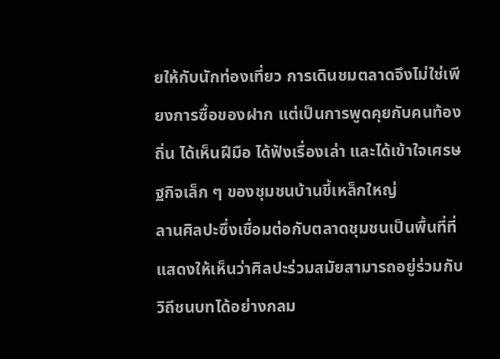ยให้กับนักท่องเที่ยว การเดินชมตลาดจึงไม่ใช่เพียงการซื้อของฝาก แต่เป็นการพูดคุยกับคนท้องถิ่น ได้เห็นฝีมือ ได้ฟังเรื่องเล่า และได้เข้าใจเศรษฐกิจเล็ก ๆ ของชุมชนบ้านขี้เหล็กใหญ่
ลานศิลปะซึ่งเชื่อมต่อกับตลาดชุมชนเป็นพื้นที่ที่แสดงให้เห็นว่าศิลปะร่วมสมัยสามารถอยู่ร่วมกับวิถีชนบทได้อย่างกลม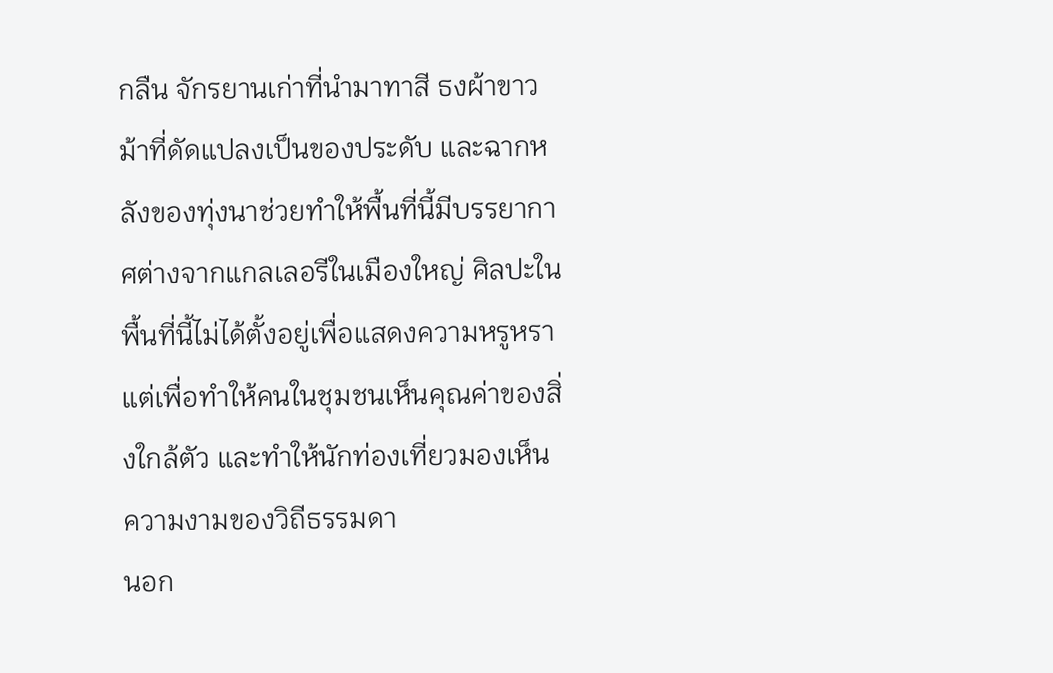กลืน จักรยานเก่าที่นำมาทาสี ธงผ้าขาวม้าที่ดัดแปลงเป็นของประดับ และฉากหลังของทุ่งนาช่วยทำให้พื้นที่นี้มีบรรยากาศต่างจากแกลเลอรีในเมืองใหญ่ ศิลปะในพื้นที่นี้ไม่ได้ตั้งอยู่เพื่อแสดงความหรูหรา แต่เพื่อทำให้คนในชุมชนเห็นคุณค่าของสิ่งใกล้ตัว และทำให้นักท่องเที่ยวมองเห็นความงามของวิถีธรรมดา
นอก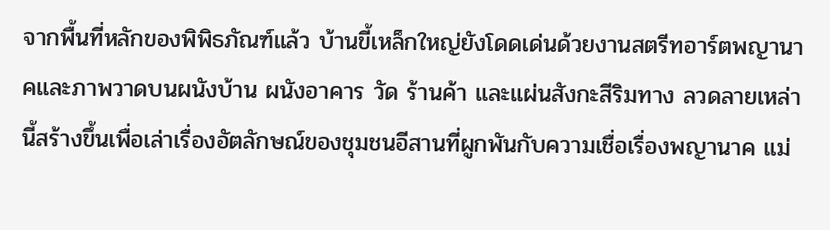จากพื้นที่หลักของพิพิธภัณฑ์แล้ว บ้านขี้เหล็กใหญ่ยังโดดเด่นด้วยงานสตรีทอาร์ตพญานาคและภาพวาดบนผนังบ้าน ผนังอาคาร วัด ร้านค้า และแผ่นสังกะสีริมทาง ลวดลายเหล่านี้สร้างขึ้นเพื่อเล่าเรื่องอัตลักษณ์ของชุมชนอีสานที่ผูกพันกับความเชื่อเรื่องพญานาค แม่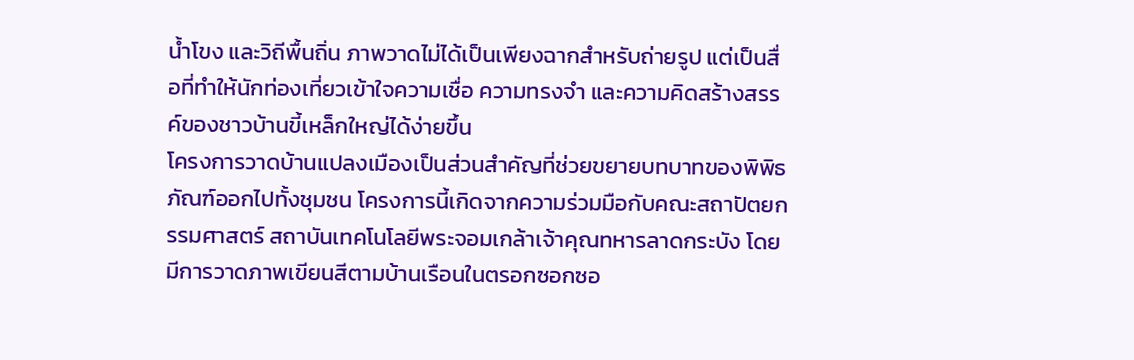น้ำโขง และวิถีพื้นถิ่น ภาพวาดไม่ได้เป็นเพียงฉากสำหรับถ่ายรูป แต่เป็นสื่อที่ทำให้นักท่องเที่ยวเข้าใจความเชื่อ ความทรงจำ และความคิดสร้างสรรค์ของชาวบ้านขี้เหล็กใหญ่ได้ง่ายขึ้น
โครงการวาดบ้านแปลงเมืองเป็นส่วนสำคัญที่ช่วยขยายบทบาทของพิพิธภัณฑ์ออกไปทั้งชุมชน โครงการนี้เกิดจากความร่วมมือกับคณะสถาปัตยกรรมศาสตร์ สถาบันเทคโนโลยีพระจอมเกล้าเจ้าคุณทหารลาดกระบัง โดยมีการวาดภาพเขียนสีตามบ้านเรือนในตรอกซอกซอ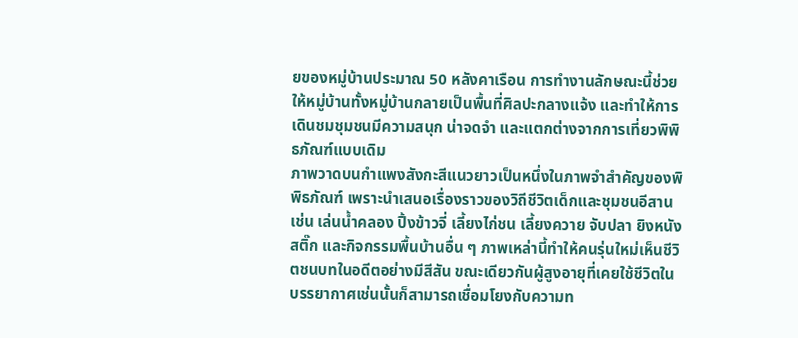ยของหมู่บ้านประมาณ 50 หลังคาเรือน การทำงานลักษณะนี้ช่วยให้หมู่บ้านทั้งหมู่บ้านกลายเป็นพื้นที่ศิลปะกลางแจ้ง และทำให้การเดินชมชุมชนมีความสนุก น่าจดจำ และแตกต่างจากการเที่ยวพิพิธภัณฑ์แบบเดิม
ภาพวาดบนกำแพงสังกะสีแนวยาวเป็นหนึ่งในภาพจำสำคัญของพิพิธภัณฑ์ เพราะนำเสนอเรื่องราวของวิถีชีวิตเด็กและชุมชนอีสาน เช่น เล่นน้ำคลอง ปิ้งข้าวจี่ เลี้ยงไก่ชน เลี้ยงควาย จับปลา ยิงหนังสติ๊ก และกิจกรรมพื้นบ้านอื่น ๆ ภาพเหล่านี้ทำให้คนรุ่นใหม่เห็นชีวิตชนบทในอดีตอย่างมีสีสัน ขณะเดียวกันผู้สูงอายุที่เคยใช้ชีวิตในบรรยากาศเช่นนั้นก็สามารถเชื่อมโยงกับความท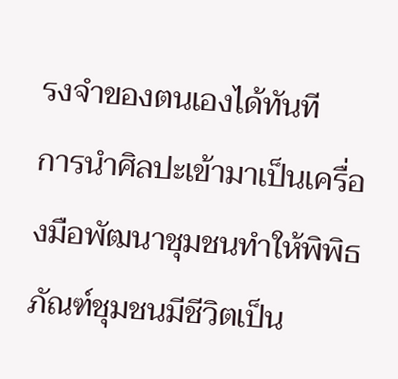รงจำของตนเองได้ทันที
การนำศิลปะเข้ามาเป็นเครื่องมือพัฒนาชุมชนทำให้พิพิธภัณฑ์ชุมชนมีชีวิตเป็น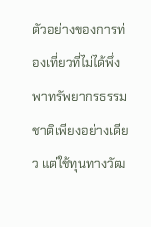ตัวอย่างของการท่องเที่ยวที่ไม่ได้พึ่งพาทรัพยากรธรรมชาติเพียงอย่างเดียว แต่ใช้ทุนทางวัฒ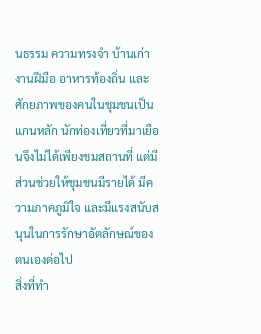นธรรม ความทรงจำ บ้านเก่า งานฝีมือ อาหารท้องถิ่น และศักยภาพของคนในชุมชนเป็นแกนหลัก นักท่องเที่ยวที่มาเยือนจึงไม่ได้เพียงชมสถานที่ แต่มีส่วนช่วยให้ชุมชนมีรายได้ มีความภาคภูมิใจ และมีแรงสนับสนุนในการรักษาอัตลักษณ์ของตนเองต่อไป
สิ่งที่ทำ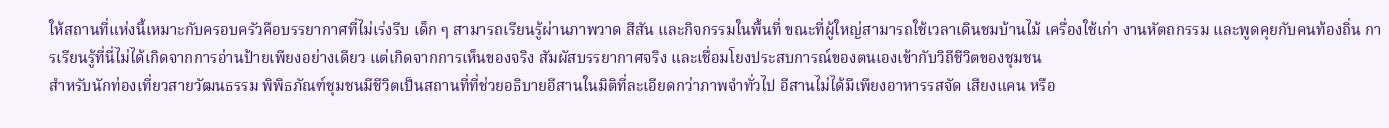ให้สถานที่แห่งนี้เหมาะกับครอบครัวคือบรรยากาศที่ไม่เร่งรีบ เด็ก ๆ สามารถเรียนรู้ผ่านภาพวาด สีสัน และกิจกรรมในพื้นที่ ขณะที่ผู้ใหญ่สามารถใช้เวลาเดินชมบ้านไม้ เครื่องใช้เก่า งานหัตถกรรม และพูดคุยกับคนท้องถิ่น การเรียนรู้ที่นี่ไม่ได้เกิดจากการอ่านป้ายเพียงอย่างเดียว แต่เกิดจากการเห็นของจริง สัมผัสบรรยากาศจริง และเชื่อมโยงประสบการณ์ของตนเองเข้ากับวิถีชีวิตของชุมชน
สำหรับนักท่องเที่ยวสายวัฒนธรรม พิพิธภัณฑ์ชุมชนมีชีวิตเป็นสถานที่ที่ช่วยอธิบายอีสานในมิติที่ละเอียดกว่าภาพจำทั่วไป อีสานไม่ได้มีเพียงอาหารรสจัด เสียงแคน หรือ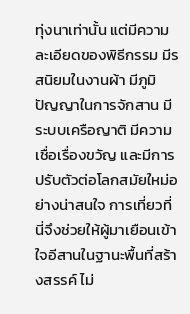ทุ่งนาเท่านั้น แต่มีความละเอียดของพิธีกรรม มีรสนิยมในงานผ้า มีภูมิปัญญาในการจักสาน มีระบบเครือญาติ มีความเชื่อเรื่องขวัญ และมีการปรับตัวต่อโลกสมัยใหม่อย่างน่าสนใจ การเที่ยวที่นี่จึงช่วยให้ผู้มาเยือนเข้าใจอีสานในฐานะพื้นที่สร้างสรรค์ ไม่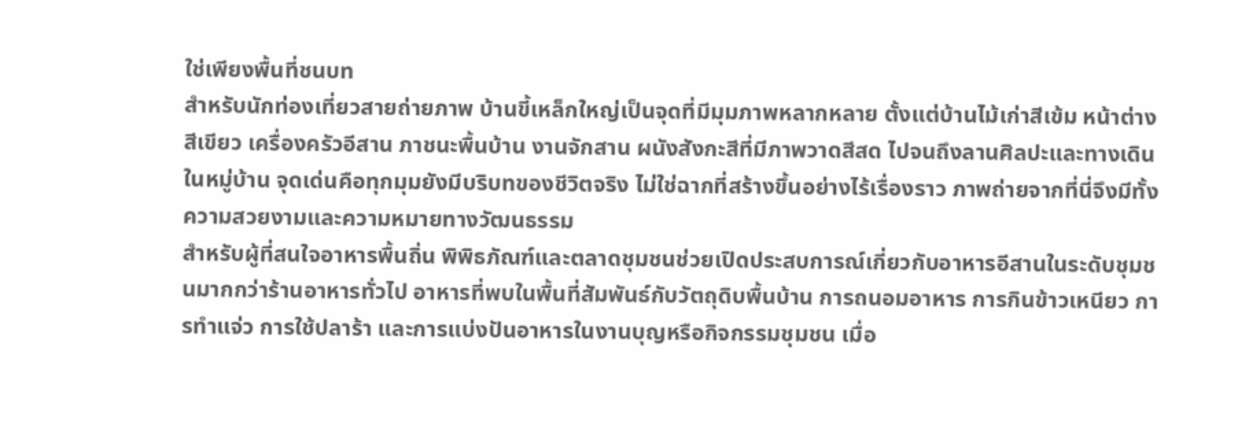ใช่เพียงพื้นที่ชนบท
สำหรับนักท่องเที่ยวสายถ่ายภาพ บ้านขี้เหล็กใหญ่เป็นจุดที่มีมุมภาพหลากหลาย ตั้งแต่บ้านไม้เก่าสีเข้ม หน้าต่างสีเขียว เครื่องครัวอีสาน ภาชนะพื้นบ้าน งานจักสาน ผนังสังกะสีที่มีภาพวาดสีสด ไปจนถึงลานศิลปะและทางเดินในหมู่บ้าน จุดเด่นคือทุกมุมยังมีบริบทของชีวิตจริง ไม่ใช่ฉากที่สร้างขึ้นอย่างไร้เรื่องราว ภาพถ่ายจากที่นี่จึงมีทั้งความสวยงามและความหมายทางวัฒนธรรม
สำหรับผู้ที่สนใจอาหารพื้นถิ่น พิพิธภัณฑ์และตลาดชุมชนช่วยเปิดประสบการณ์เกี่ยวกับอาหารอีสานในระดับชุมชนมากกว่าร้านอาหารทั่วไป อาหารที่พบในพื้นที่สัมพันธ์กับวัตถุดิบพื้นบ้าน การถนอมอาหาร การกินข้าวเหนียว การทำแจ่ว การใช้ปลาร้า และการแบ่งปันอาหารในงานบุญหรือกิจกรรมชุมชน เมื่อ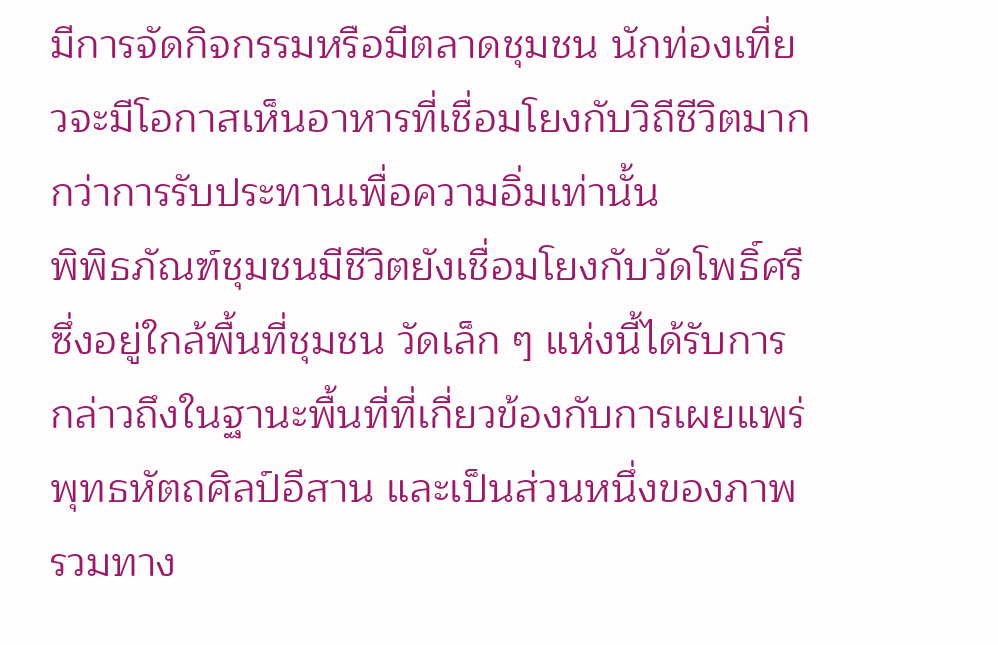มีการจัดกิจกรรมหรือมีตลาดชุมชน นักท่องเที่ยวจะมีโอกาสเห็นอาหารที่เชื่อมโยงกับวิถีชีวิตมากกว่าการรับประทานเพื่อความอิ่มเท่านั้น
พิพิธภัณฑ์ชุมชนมีชีวิตยังเชื่อมโยงกับวัดโพธิ์ศรีซึ่งอยู่ใกล้พื้นที่ชุมชน วัดเล็ก ๆ แห่งนี้ได้รับการกล่าวถึงในฐานะพื้นที่ที่เกี่ยวข้องกับการเผยแพร่พุทธหัตถศิลป์อีสาน และเป็นส่วนหนึ่งของภาพรวมทาง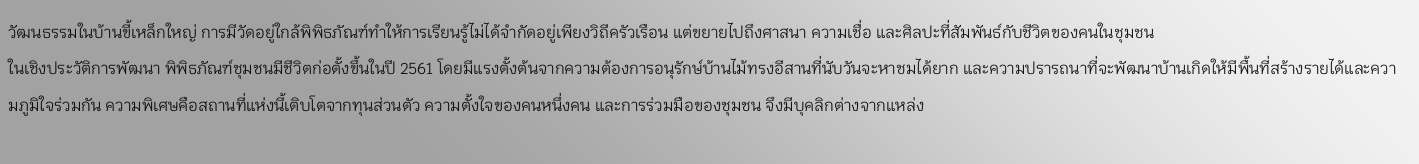วัฒนธรรมในบ้านขี้เหล็กใหญ่ การมีวัดอยู่ใกล้พิพิธภัณฑ์ทำให้การเรียนรู้ไม่ได้จำกัดอยู่เพียงวิถีครัวเรือน แต่ขยายไปถึงศาสนา ความเชื่อ และศิลปะที่สัมพันธ์กับชีวิตของคนในชุมชน
ในเชิงประวัติการพัฒนา พิพิธภัณฑ์ชุมชนมีชีวิตก่อตั้งขึ้นในปี 2561 โดยมีแรงตั้งต้นจากความต้องการอนุรักษ์บ้านไม้ทรงอีสานที่นับวันจะหาชมได้ยาก และความปรารถนาที่จะพัฒนาบ้านเกิดให้มีพื้นที่สร้างรายได้และความภูมิใจร่วมกัน ความพิเศษคือสถานที่แห่งนี้เติบโตจากทุนส่วนตัว ความตั้งใจของคนหนึ่งคน และการร่วมมือของชุมชน จึงมีบุคลิกต่างจากแหล่ง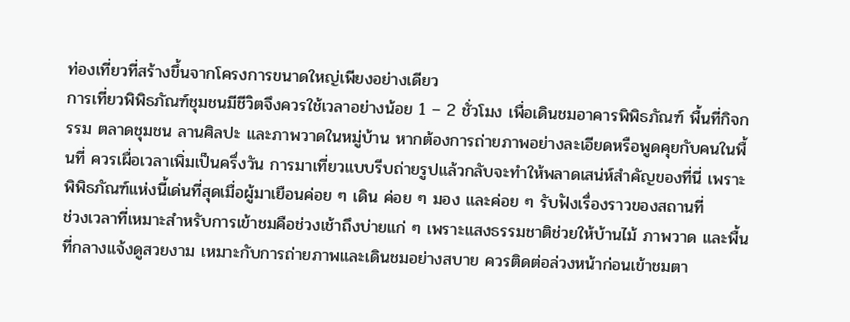ท่องเที่ยวที่สร้างขึ้นจากโครงการขนาดใหญ่เพียงอย่างเดียว
การเที่ยวพิพิธภัณฑ์ชุมชนมีชีวิตจึงควรใช้เวลาอย่างน้อย 1 – 2 ชั่วโมง เพื่อเดินชมอาคารพิพิธภัณฑ์ พื้นที่กิจกรรม ตลาดชุมชน ลานศิลปะ และภาพวาดในหมู่บ้าน หากต้องการถ่ายภาพอย่างละเอียดหรือพูดคุยกับคนในพื้นที่ ควรเผื่อเวลาเพิ่มเป็นครึ่งวัน การมาเที่ยวแบบรีบถ่ายรูปแล้วกลับจะทำให้พลาดเสน่ห์สำคัญของที่นี่ เพราะพิพิธภัณฑ์แห่งนี้เด่นที่สุดเมื่อผู้มาเยือนค่อย ๆ เดิน ค่อย ๆ มอง และค่อย ๆ รับฟังเรื่องราวของสถานที่
ช่วงเวลาที่เหมาะสำหรับการเข้าชมคือช่วงเช้าถึงบ่ายแก่ ๆ เพราะแสงธรรมชาติช่วยให้บ้านไม้ ภาพวาด และพื้นที่กลางแจ้งดูสวยงาม เหมาะกับการถ่ายภาพและเดินชมอย่างสบาย ควรติดต่อล่วงหน้าก่อนเข้าชมตา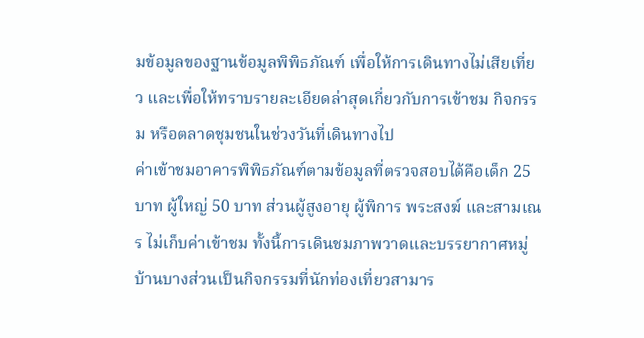มข้อมูลของฐานข้อมูลพิพิธภัณฑ์ เพื่อให้การเดินทางไม่เสียเที่ยว และเพื่อให้ทราบรายละเอียดล่าสุดเกี่ยวกับการเข้าชม กิจกรรม หรือตลาดชุมชนในช่วงวันที่เดินทางไป
ค่าเข้าชมอาคารพิพิธภัณฑ์ตามข้อมูลที่ตรวจสอบได้คือเด็ก 25 บาท ผู้ใหญ่ 50 บาท ส่วนผู้สูงอายุ ผู้พิการ พระสงฆ์ และสามเณร ไม่เก็บค่าเข้าชม ทั้งนี้การเดินชมภาพวาดและบรรยากาศหมู่บ้านบางส่วนเป็นกิจกรรมที่นักท่องเที่ยวสามาร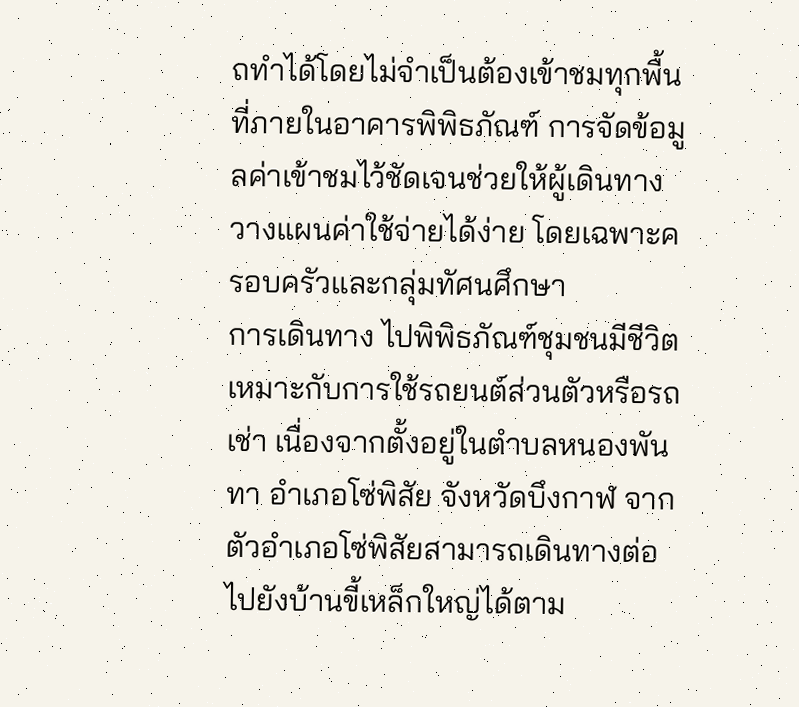ถทำได้โดยไม่จำเป็นต้องเข้าชมทุกพื้นที่ภายในอาคารพิพิธภัณฑ์ การจัดข้อมูลค่าเข้าชมไว้ชัดเจนช่วยให้ผู้เดินทางวางแผนค่าใช้จ่ายได้ง่าย โดยเฉพาะครอบครัวและกลุ่มทัศนศึกษา
การเดินทาง ไปพิพิธภัณฑ์ชุมชนมีชีวิตเหมาะกับการใช้รถยนต์ส่วนตัวหรือรถเช่า เนื่องจากตั้งอยู่ในตำบลหนองพันทา อำเภอโซ่พิสัย จังหวัดบึงกาฬ จากตัวอำเภอโซ่พิสัยสามารถเดินทางต่อไปยังบ้านขี้เหล็กใหญ่ได้ตาม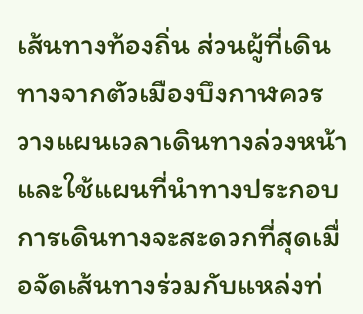เส้นทางท้องถิ่น ส่วนผู้ที่เดินทางจากตัวเมืองบึงกาฬควรวางแผนเวลาเดินทางล่วงหน้าและใช้แผนที่นำทางประกอบ การเดินทางจะสะดวกที่สุดเมื่อจัดเส้นทางร่วมกับแหล่งท่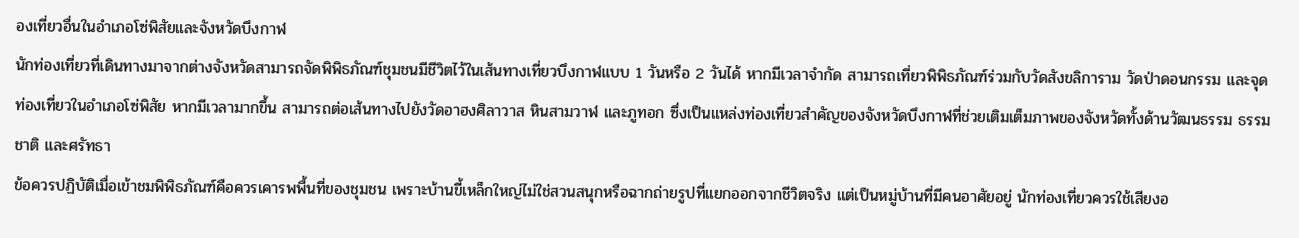องเที่ยวอื่นในอำเภอโซ่พิสัยและจังหวัดบึงกาฬ
นักท่องเที่ยวที่เดินทางมาจากต่างจังหวัดสามารถจัดพิพิธภัณฑ์ชุมชนมีชีวิตไว้ในเส้นทางเที่ยวบึงกาฬแบบ 1 วันหรือ 2 วันได้ หากมีเวลาจำกัด สามารถเที่ยวพิพิธภัณฑ์ร่วมกับวัดสังขลิการาม วัดป่าดอนกรรม และจุดท่องเที่ยวในอำเภอโซ่พิสัย หากมีเวลามากขึ้น สามารถต่อเส้นทางไปยังวัดอาฮงศิลาวาส หินสามวาฬ และภูทอก ซึ่งเป็นแหล่งท่องเที่ยวสำคัญของจังหวัดบึงกาฬที่ช่วยเติมเต็มภาพของจังหวัดทั้งด้านวัฒนธรรม ธรรมชาติ และศรัทธา
ข้อควรปฏิบัติเมื่อเข้าชมพิพิธภัณฑ์คือควรเคารพพื้นที่ของชุมชน เพราะบ้านขี้เหล็กใหญ่ไม่ใช่สวนสนุกหรือฉากถ่ายรูปที่แยกออกจากชีวิตจริง แต่เป็นหมู่บ้านที่มีคนอาศัยอยู่ นักท่องเที่ยวควรใช้เสียงอ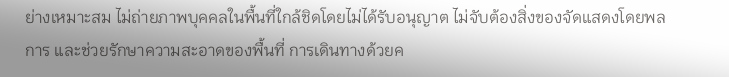ย่างเหมาะสม ไม่ถ่ายภาพบุคคลในพื้นที่ใกล้ชิดโดยไม่ได้รับอนุญาต ไม่จับต้องสิ่งของจัดแสดงโดยพลการ และช่วยรักษาความสะอาดของพื้นที่ การเดินทางด้วยค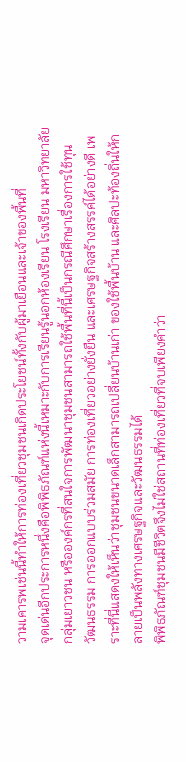วามเคารพเช่นนี้ทำให้การท่องเที่ยวชุมชนเกิดประโยชน์ทั้งกับผู้มาเยือนและเจ้าของพื้นที่
จุดเด่นอีกประการหนึ่งคือพิพิธภัณฑ์แห่งนี้เหมาะกับการเรียนรู้นอกห้องเรียน โรงเรียน มหาวิทยาลัย กลุ่มเยาวชน หรือองค์กรที่สนใจการพัฒนาชุมชนสามารถใช้พื้นที่นี้เป็นกรณีศึกษาเรื่องการใช้ทุนวัฒนธรรม การออกแบบร่วมสมัย การท่องเที่ยวอย่างยั่งยืน และเศรษฐกิจสร้างสรรค์ได้อย่างดี เพราะที่นี่แสดงให้เห็นว่าชุมชนขนาดเล็กสามารถเปลี่ยนบ้านเก่า ของใช้พื้นบ้าน และศิลปะท้องถิ่นให้กลายเป็นพลังทางเศรษฐกิจและวัฒนธรรมได้
พิพิธภัณฑ์ชุมชนมีชีวิตจึงไม่ใช่สถานที่ท่องเที่ยวที่จบเพียงคำว่า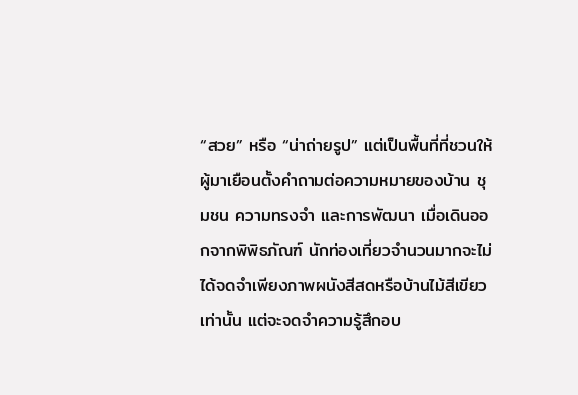“สวย” หรือ “น่าถ่ายรูป” แต่เป็นพื้นที่ที่ชวนให้ผู้มาเยือนตั้งคำถามต่อความหมายของบ้าน ชุมชน ความทรงจำ และการพัฒนา เมื่อเดินออกจากพิพิธภัณฑ์ นักท่องเที่ยวจำนวนมากจะไม่ได้จดจำเพียงภาพผนังสีสดหรือบ้านไม้สีเขียวเท่านั้น แต่จะจดจำความรู้สึกอบ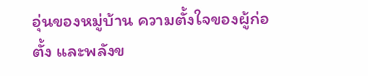อุ่นของหมู่บ้าน ความตั้งใจของผู้ก่อตั้ง และพลังข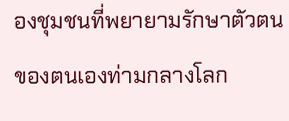องชุมชนที่พยายามรักษาตัวตนของตนเองท่ามกลางโลก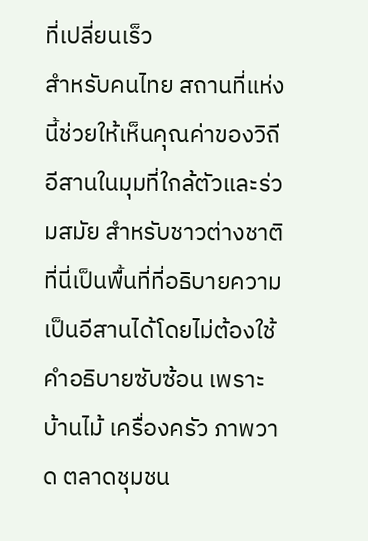ที่เปลี่ยนเร็ว
สำหรับคนไทย สถานที่แห่งนี้ช่วยให้เห็นคุณค่าของวิถีอีสานในมุมที่ใกล้ตัวและร่วมสมัย สำหรับชาวต่างชาติ ที่นี่เป็นพื้นที่ที่อธิบายความเป็นอีสานได้โดยไม่ต้องใช้คำอธิบายซับซ้อน เพราะบ้านไม้ เครื่องครัว ภาพวาด ตลาดชุมชน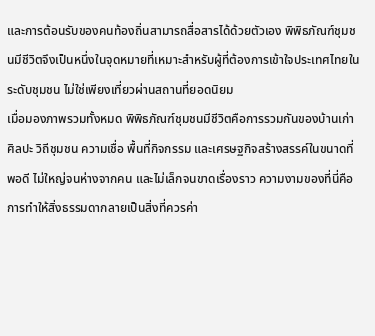และการต้อนรับของคนท้องถิ่นสามารถสื่อสารได้ด้วยตัวเอง พิพิธภัณฑ์ชุมชนมีชีวิตจึงเป็นหนึ่งในจุดหมายที่เหมาะสำหรับผู้ที่ต้องการเข้าใจประเทศไทยในระดับชุมชน ไม่ใช่เพียงเที่ยวผ่านสถานที่ยอดนิยม
เมื่อมองภาพรวมทั้งหมด พิพิธภัณฑ์ชุมชนมีชีวิตคือการรวมกันของบ้านเก่า ศิลปะ วิถีชุมชน ความเชื่อ พื้นที่กิจกรรม และเศรษฐกิจสร้างสรรค์ในขนาดที่พอดี ไม่ใหญ่จนห่างจากคน และไม่เล็กจนขาดเรื่องราว ความงามของที่นี่คือการทำให้สิ่งธรรมดากลายเป็นสิ่งที่ควรค่า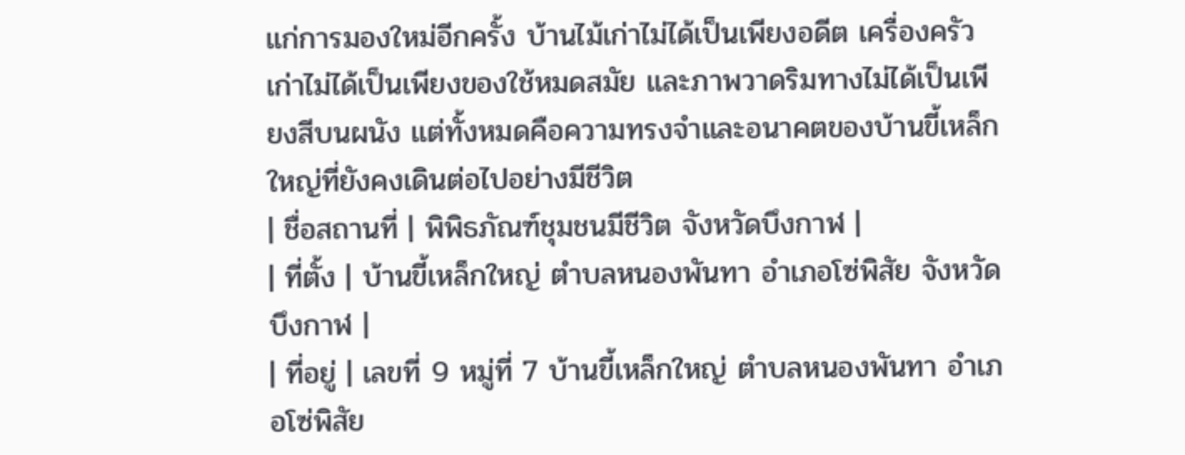แก่การมองใหม่อีกครั้ง บ้านไม้เก่าไม่ได้เป็นเพียงอดีต เครื่องครัวเก่าไม่ได้เป็นเพียงของใช้หมดสมัย และภาพวาดริมทางไม่ได้เป็นเพียงสีบนผนัง แต่ทั้งหมดคือความทรงจำและอนาคตของบ้านขี้เหล็กใหญ่ที่ยังคงเดินต่อไปอย่างมีชีวิต
| ชื่อสถานที่ | พิพิธภัณฑ์ชุมชนมีชีวิต จังหวัดบึงกาฬ |
| ที่ตั้ง | บ้านขี้เหล็กใหญ่ ตำบลหนองพันทา อำเภอโซ่พิสัย จังหวัดบึงกาฬ |
| ที่อยู่ | เลขที่ 9 หมู่ที่ 7 บ้านขี้เหล็กใหญ่ ตำบลหนองพันทา อำเภอโซ่พิสัย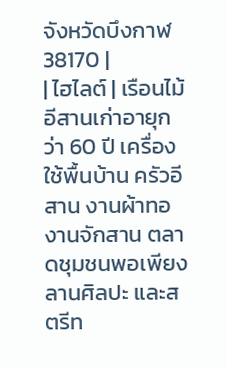จังหวัดบึงกาฬ 38170 |
| ไฮไลต์ | เรือนไม้อีสานเก่าอายุกว่า 60 ปี เครื่องใช้พื้นบ้าน ครัวอีสาน งานผ้าทอ งานจักสาน ตลาดชุมชนพอเพียง ลานศิลปะ และสตรีท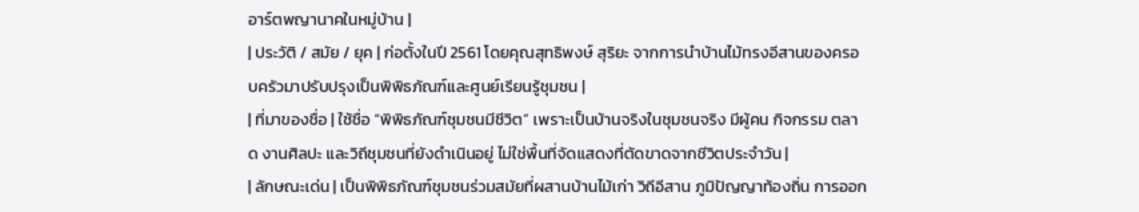อาร์ตพญานาคในหมู่บ้าน |
| ประวัติ / สมัย / ยุค | ก่อตั้งในปี 2561 โดยคุณสุทธิพงษ์ สุริยะ จากการนำบ้านไม้ทรงอีสานของครอบครัวมาปรับปรุงเป็นพิพิธภัณฑ์และศูนย์เรียนรู้ชุมชน |
| ที่มาของชื่อ | ใช้ชื่อ “พิพิธภัณฑ์ชุมชนมีชีวิต” เพราะเป็นบ้านจริงในชุมชนจริง มีผู้คน กิจกรรม ตลาด งานศิลปะ และวิถีชุมชนที่ยังดำเนินอยู่ ไม่ใช่พื้นที่จัดแสดงที่ตัดขาดจากชีวิตประจำวัน |
| ลักษณะเด่น | เป็นพิพิธภัณฑ์ชุมชนร่วมสมัยที่ผสานบ้านไม้เก่า วิถีอีสาน ภูมิปัญญาท้องถิ่น การออก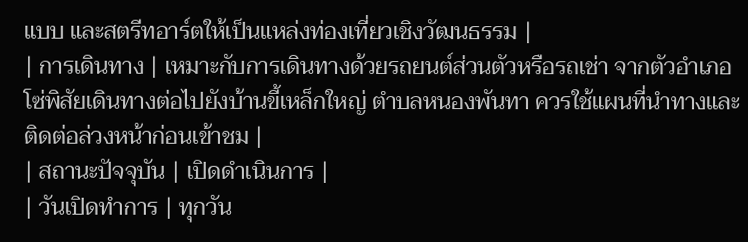แบบ และสตรีทอาร์ตให้เป็นแหล่งท่องเที่ยวเชิงวัฒนธรรม |
| การเดินทาง | เหมาะกับการเดินทางด้วยรถยนต์ส่วนตัวหรือรถเช่า จากตัวอำเภอโซ่พิสัยเดินทางต่อไปยังบ้านขี้เหล็กใหญ่ ตำบลหนองพันทา ควรใช้แผนที่นำทางและติดต่อล่วงหน้าก่อนเข้าชม |
| สถานะปัจจุบัน | เปิดดำเนินการ |
| วันเปิดทำการ | ทุกวัน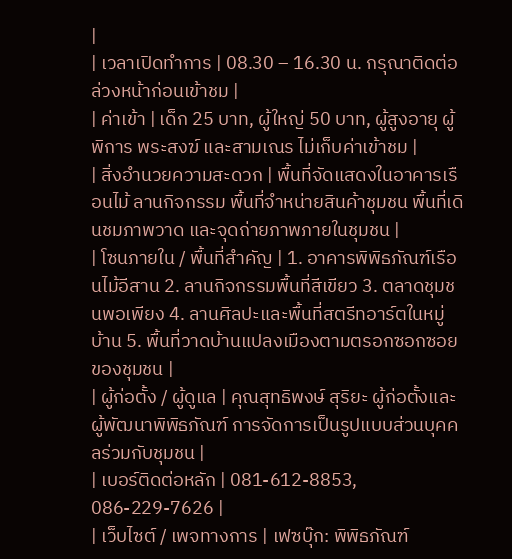|
| เวลาเปิดทำการ | 08.30 – 16.30 น. กรุณาติดต่อล่วงหน้าก่อนเข้าชม |
| ค่าเข้า | เด็ก 25 บาท, ผู้ใหญ่ 50 บาท, ผู้สูงอายุ ผู้พิการ พระสงฆ์ และสามเณร ไม่เก็บค่าเข้าชม |
| สิ่งอำนวยความสะดวก | พื้นที่จัดแสดงในอาคารเรือนไม้ ลานกิจกรรม พื้นที่จำหน่ายสินค้าชุมชน พื้นที่เดินชมภาพวาด และจุดถ่ายภาพภายในชุมชน |
| โซนภายใน / พื้นที่สำคัญ | 1. อาคารพิพิธภัณฑ์เรือนไม้อีสาน 2. ลานกิจกรรมพื้นที่สีเขียว 3. ตลาดชุมชนพอเพียง 4. ลานศิลปะและพื้นที่สตรีทอาร์ตในหมู่บ้าน 5. พื้นที่วาดบ้านแปลงเมืองตามตรอกซอกซอยของชุมชน |
| ผู้ก่อตั้ง / ผู้ดูแล | คุณสุทธิพงษ์ สุริยะ ผู้ก่อตั้งและผู้พัฒนาพิพิธภัณฑ์ การจัดการเป็นรูปแบบส่วนบุคคลร่วมกับชุมชน |
| เบอร์ติดต่อหลัก | 081-612-8853, 086-229-7626 |
| เว็บไซต์ / เพจทางการ | เฟซบุ๊ก: พิพิธภัณฑ์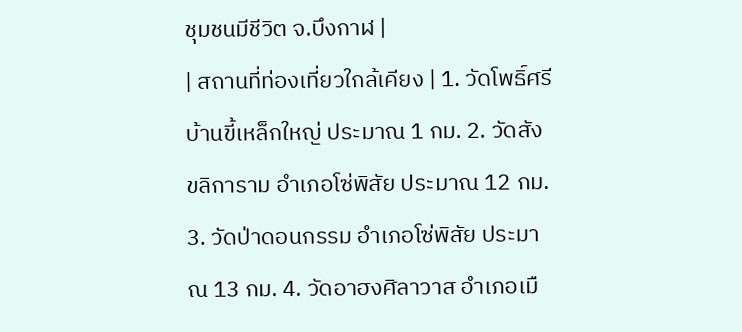ชุมชนมีชีวิต จ.บึงกาฬ |
| สถานที่ท่องเที่ยวใกล้เคียง | 1. วัดโพธิ์ศรี บ้านขี้เหล็กใหญ่ ประมาณ 1 กม. 2. วัดสังขลิการาม อำเภอโซ่พิสัย ประมาณ 12 กม. 3. วัดป่าดอนกรรม อำเภอโซ่พิสัย ประมาณ 13 กม. 4. วัดอาฮงศิลาวาส อำเภอเมื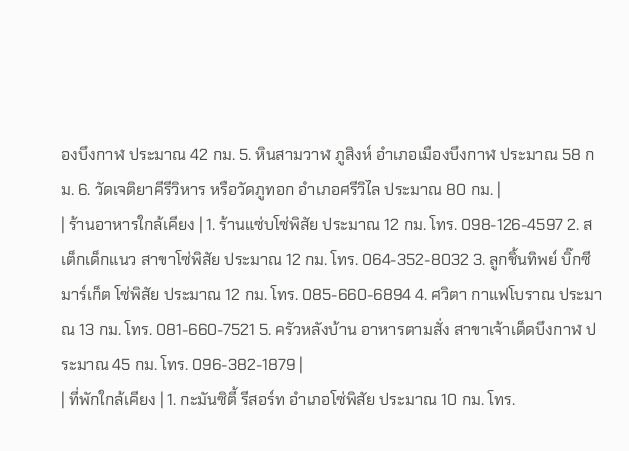องบึงกาฬ ประมาณ 42 กม. 5. หินสามวาฬ ภูสิงห์ อำเภอเมืองบึงกาฬ ประมาณ 58 กม. 6. วัดเจติยาคีรีวิหาร หรือวัดภูทอก อำเภอศรีวิไล ประมาณ 80 กม. |
| ร้านอาหารใกล้เคียง | 1. ร้านแซ่บโซ่พิสัย ประมาณ 12 กม. โทร. 098-126-4597 2. สเต็กเด็กแนว สาขาโซ่พิสัย ประมาณ 12 กม. โทร. 064-352-8032 3. ลูกชิ้นทิพย์ บิ๊กซีมาร์เก็ต โซ่พิสัย ประมาณ 12 กม. โทร. 085-660-6894 4. ศวิตา กาแฟโบราณ ประมาณ 13 กม. โทร. 081-660-7521 5. ครัวหลังบ้าน อาหารตามสั่ง สาขาเจ้าเด็ดบึงกาฬ ประมาณ 45 กม. โทร. 096-382-1879 |
| ที่พักใกล้เคียง | 1. กะมันซิตี้ รีสอร์ท อำเภอโซ่พิสัย ประมาณ 10 กม. โทร.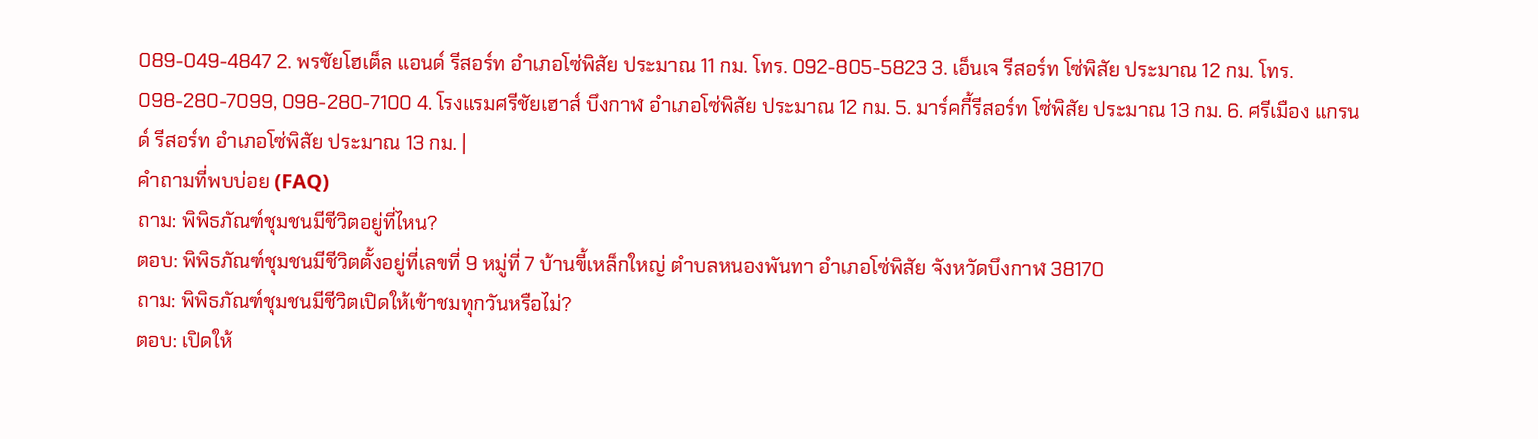089-049-4847 2. พรชัยโฮเต็ล แอนด์ รีสอร์ท อำเภอโซ่พิสัย ประมาณ 11 กม. โทร. 092-805-5823 3. เอ็นเจ รีสอร์ท โซ่พิสัย ประมาณ 12 กม. โทร. 098-280-7099, 098-280-7100 4. โรงแรมศรีชัยเฮาส์ บึงกาฬ อำเภอโซ่พิสัย ประมาณ 12 กม. 5. มาร์คกี้รีสอร์ท โซ่พิสัย ประมาณ 13 กม. 6. ศรีเมือง แกรนด์ รีสอร์ท อำเภอโซ่พิสัย ประมาณ 13 กม. |
คำถามที่พบบ่อย (FAQ)
ถาม: พิพิธภัณฑ์ชุมชนมีชีวิตอยู่ที่ไหน?
ตอบ: พิพิธภัณฑ์ชุมชนมีชีวิตตั้งอยู่ที่เลขที่ 9 หมู่ที่ 7 บ้านขี้เหล็กใหญ่ ตำบลหนองพันทา อำเภอโซ่พิสัย จังหวัดบึงกาฬ 38170
ถาม: พิพิธภัณฑ์ชุมชนมีชีวิตเปิดให้เข้าชมทุกวันหรือไม่?
ตอบ: เปิดให้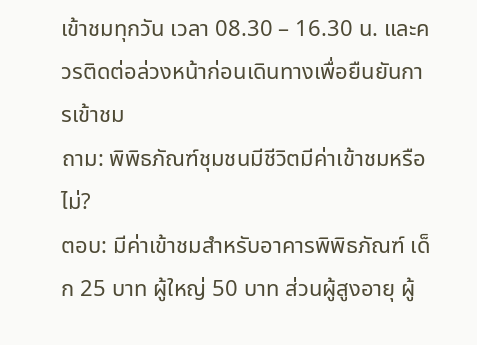เข้าชมทุกวัน เวลา 08.30 – 16.30 น. และควรติดต่อล่วงหน้าก่อนเดินทางเพื่อยืนยันการเข้าชม
ถาม: พิพิธภัณฑ์ชุมชนมีชีวิตมีค่าเข้าชมหรือไม่?
ตอบ: มีค่าเข้าชมสำหรับอาคารพิพิธภัณฑ์ เด็ก 25 บาท ผู้ใหญ่ 50 บาท ส่วนผู้สูงอายุ ผู้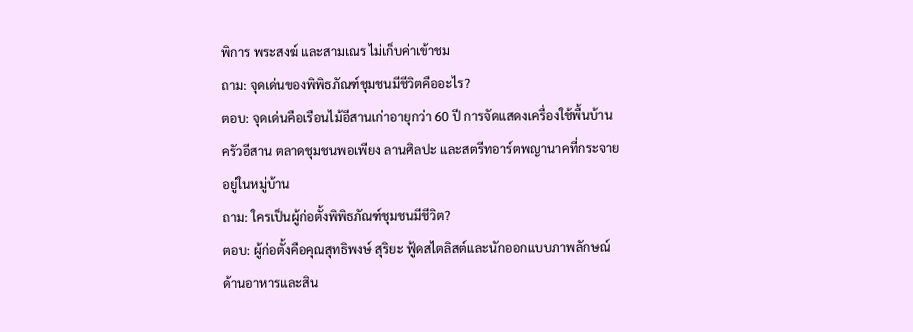พิการ พระสงฆ์ และสามเณร ไม่เก็บค่าเข้าชม
ถาม: จุดเด่นของพิพิธภัณฑ์ชุมชนมีชีวิตคืออะไร?
ตอบ: จุดเด่นคือเรือนไม้อีสานเก่าอายุกว่า 60 ปี การจัดแสดงเครื่องใช้พื้นบ้าน ครัวอีสาน ตลาดชุมชนพอเพียง ลานศิลปะ และสตรีทอาร์ตพญานาคที่กระจายอยู่ในหมู่บ้าน
ถาม: ใครเป็นผู้ก่อตั้งพิพิธภัณฑ์ชุมชนมีชีวิต?
ตอบ: ผู้ก่อตั้งคือคุณสุทธิพงษ์ สุริยะ ฟู้ดสไตลิสต์และนักออกแบบภาพลักษณ์ด้านอาหารและสิน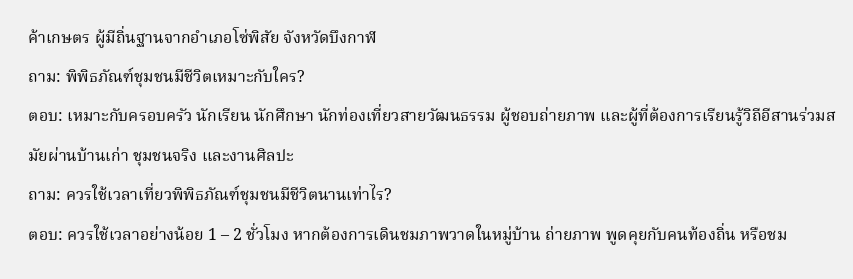ค้าเกษตร ผู้มีถิ่นฐานจากอำเภอโซ่พิสัย จังหวัดบึงกาฬ
ถาม: พิพิธภัณฑ์ชุมชนมีชีวิตเหมาะกับใคร?
ตอบ: เหมาะกับครอบครัว นักเรียน นักศึกษา นักท่องเที่ยวสายวัฒนธรรม ผู้ชอบถ่ายภาพ และผู้ที่ต้องการเรียนรู้วิถีอีสานร่วมสมัยผ่านบ้านเก่า ชุมชนจริง และงานศิลปะ
ถาม: ควรใช้เวลาเที่ยวพิพิธภัณฑ์ชุมชนมีชีวิตนานเท่าไร?
ตอบ: ควรใช้เวลาอย่างน้อย 1 – 2 ชั่วโมง หากต้องการเดินชมภาพวาดในหมู่บ้าน ถ่ายภาพ พูดคุยกับคนท้องถิ่น หรือชม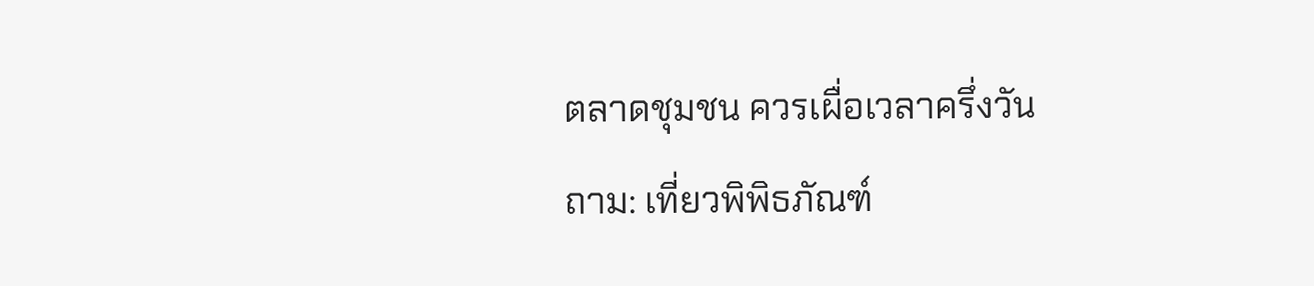ตลาดชุมชน ควรเผื่อเวลาครึ่งวัน
ถาม: เที่ยวพิพิธภัณฑ์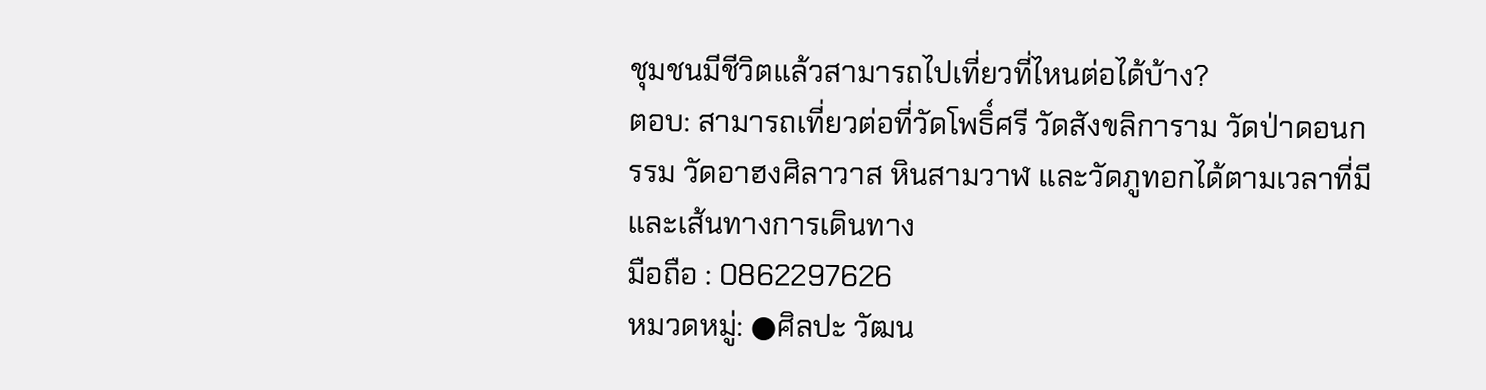ชุมชนมีชีวิตแล้วสามารถไปเที่ยวที่ไหนต่อได้บ้าง?
ตอบ: สามารถเที่ยวต่อที่วัดโพธิ์ศรี วัดสังขลิการาม วัดป่าดอนกรรม วัดอาฮงศิลาวาส หินสามวาฬ และวัดภูทอกได้ตามเวลาที่มีและเส้นทางการเดินทาง
มือถือ : 0862297626
หมวดหมู่: ●ศิลปะ วัฒน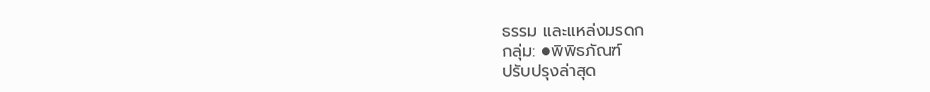ธรรม และแหล่งมรดก
กลุ่ม: ●พิพิธภัณฑ์
ปรับปรุงล่าสุด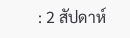: 2 สัปดาห์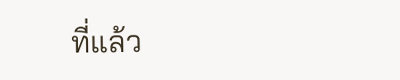ที่แล้ว